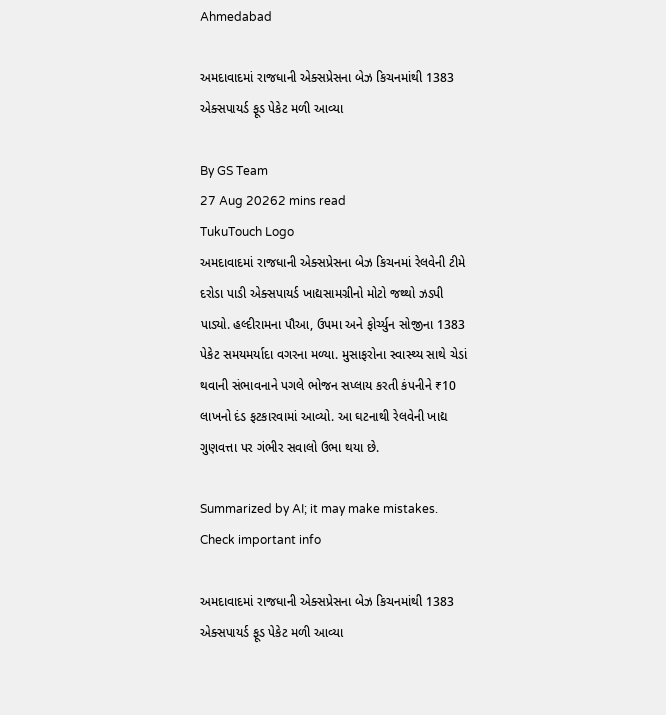Ahmedabad

અમદાવાદમાં રાજધાની એક્સપ્રેસના બેઝ કિચનમાંથી 1383 એક્સપાયર્ડ ફૂડ પેકેટ મળી આવ્યા

By GS Team
27 Aug 20262 mins read
TukuTouch Logo
અમદાવાદમાં રાજધાની એક્સપ્રેસના બેઝ કિચનમાં રેલવેની ટીમે દરોડા પાડી એક્સપાયર્ડ ખાદ્યસામગ્રીનો મોટો જથ્થો ઝડપી પાડ્યો. હલ્દીરામના પૌઆ, ઉપમા અને ફોર્ચ્યુન સોજીના 1383 પેકેટ સમયમર્યાદા વગરના મળ્યા. મુસાફરોના સ્વાસ્થ્ય સાથે ચેડાં થવાની સંભાવનાને પગલે ભોજન સપ્લાય કરતી કંપનીને ₹10 લાખનો દંડ ફટકારવામાં આવ્યો. આ ઘટનાથી રેલવેની ખાદ્ય ગુણવત્તા પર ગંભીર સવાલો ઉભા થયા છે.

Summarized by AI; it may make mistakes. Check important info

અમદાવાદમાં રાજધાની એક્સપ્રેસના બેઝ કિચનમાંથી 1383 એક્સપાયર્ડ ફૂડ પેકેટ મળી આવ્યા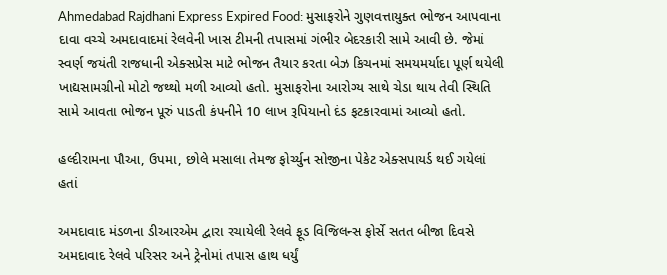Ahmedabad Rajdhani Express Expired Food: મુસાફરોને ગુણવત્તાયુક્ત ભોજન આપવાના દાવા વચ્ચે અમદાવાદમાં રેલવેની ખાસ ટીમની તપાસમાં ગંભીર બેદરકારી સામે આવી છે. જેમાં સ્વર્ણ જયંતી રાજધાની એક્સપ્રેસ માટે ભોજન તૈયાર કરતા બેઝ કિચનમાં સમયમર્યાદા પૂર્ણ થયેલી ખાદ્યસામગ્રીનો મોટો જથ્થો મળી આવ્યો હતો. મુસાફરોના આરોગ્ય સાથે ચેડા થાય તેવી સ્થિતિ સામે આવતા ભોજન પૂરું પાડતી કંપનીને 10 લાખ રૂપિયાનો દંડ ફટકારવામાં આવ્યો હતો.

હલ્દીરામના પૌઆ, ઉપમા, છોલે મસાલા તેમજ ફોર્ચ્યુન સોજીના પેકેટ એક્સપાયર્ડ થઈ ગયેલાં હતાં

અમદાવાદ મંડળના ડીઆરએમ દ્વારા રચાયેલી રેલવે ફૂડ વિજિલન્સ ફોર્સે સતત બીજા દિવસે અમદાવાદ રેલવે પરિસર અને ટ્રેનોમાં તપાસ હાથ ધર્યું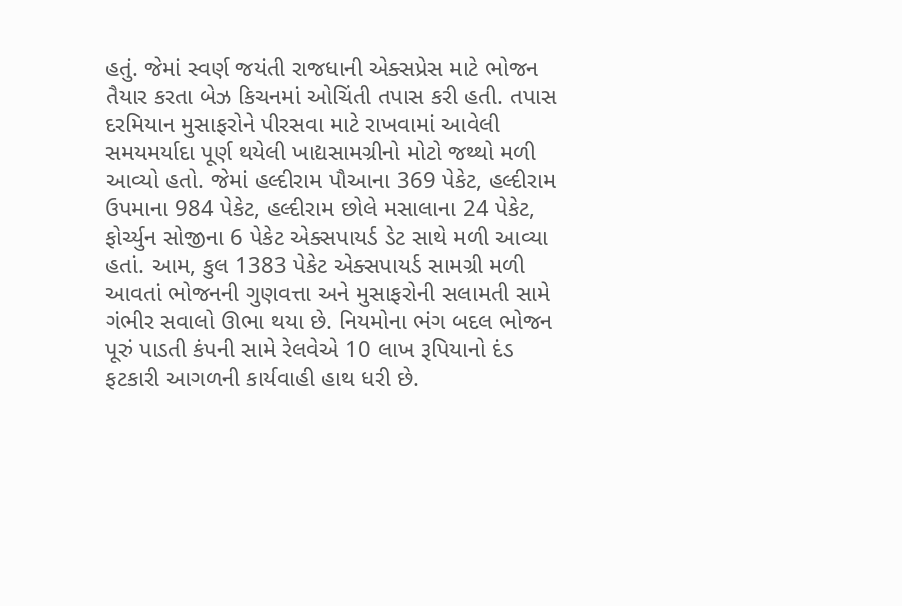હતું. જેમાં સ્વર્ણ જયંતી રાજધાની એક્સપ્રેસ માટે ભોજન તૈયાર કરતા બેઝ કિચનમાં ઓચિંતી તપાસ કરી હતી. તપાસ દરમિયાન મુસાફરોને પીરસવા માટે રાખવામાં આવેલી સમયમર્યાદા પૂર્ણ થયેલી ખાદ્યસામગ્રીનો મોટો જથ્થો મળી આવ્યો હતો. જેમાં હલ્દીરામ પૌઆના 369 પેકેટ, હલ્દીરામ ઉપમાના 984 પેકેટ, હલ્દીરામ છોલે મસાલાના 24 પેકેટ, ફોર્ચ્યુન સોજીના 6 પેકેટ એક્સપાયર્ડ ડેટ સાથે મળી આવ્યા હતાં. આમ, કુલ 1383 પેકેટ એક્સપાયર્ડ સામગ્રી મળી આવતાં ભોજનની ગુણવત્તા અને મુસાફરોની સલામતી સામે ગંભીર સવાલો ઊભા થયા છે. નિયમોના ભંગ બદલ ભોજન પૂરું પાડતી કંપની સામે રેલવેએ 10 લાખ રૂપિયાનો દંડ ફટકારી આગળની કાર્યવાહી હાથ ધરી છે.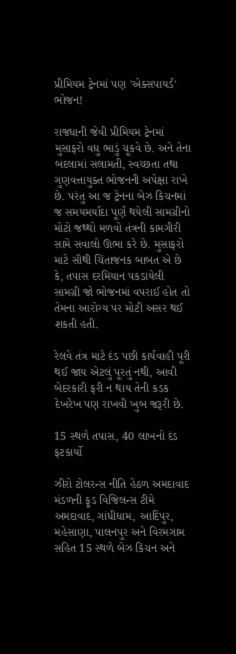પ્રીમિયમ ટ્રેનમાં પણ 'એક્સપાયર્ડ' ભોજન!

રાજધાની જેવી પ્રીમિયમ ટ્રેનમાં મુસાફરો વધુ ભાડું ચૂકવે છે. અને તેના બદલામાં સલામતી, સ્વચ્છતા તથા ગુણવત્તાયુક્ત ભોજનની અપેક્ષા રાખે છે. પરંતુ આ જ ટ્રેનના બેઝ કિચનમાં જ સમયમર્યાદા પૂર્ણ થયેલી સામગ્રીનો મોટો જથ્થો મળવો તંત્રની કામગીરી સામે સવાલો ઊભા કરે છે. મુસાફરો માટે સૌથી ચિંતાજનક બાબત એ છે કે, તપાસ દરમિયાન પકડાયેલી સામગ્રી જો ભોજનમાં વપરાઈ હોત તો તેમના આરોગ્ય પર મોટી અસર થઈ શકતી હતી.

રેલવે તંત્ર માટે દંડ પછી કાર્યવાહી પૂરી થઈ જાય એટલું પૂરતું નથી, આવી બેદરકારી ફરી ન થાય તેની કડક દેખરેખ પણ રાખવી ખુબ જરૂરી છે.

15 સ્થળે તપાસ, 40 લાખનો દંડ ફટકાર્યો

ઝીરો ટોલરન્સ નીતિ હેઠળ અમદાવાદ મંડળની ફૂડ વિજિલન્સ ટીમે અમદાવાદ, ગાંધીધામ, આદિપુર, મહેસાણા, પાલનપુર અને વિરમગામ સહિત 15 સ્થળે બેઝ કિચન અને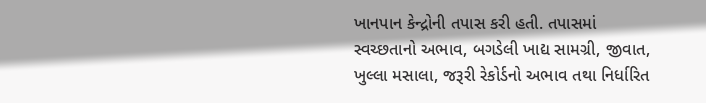ખાનપાન કેન્દ્રોની તપાસ કરી હતી. તપાસમાં સ્વચ્છતાનો અભાવ, બગડેલી ખાદ્ય સામગ્રી, જીવાત, ખુલ્લા મસાલા, જરૂરી રેકોર્ડનો અભાવ તથા નિર્ધારિત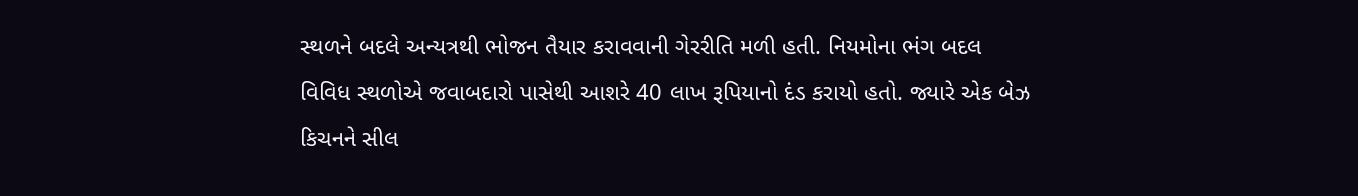સ્થળને બદલે અન્યત્રથી ભોજન તૈયાર કરાવવાની ગેરરીતિ મળી હતી. નિયમોના ભંગ બદલ વિવિધ સ્થળોએ જવાબદારો પાસેથી આશરે 40 લાખ રૂપિયાનો દંડ કરાયો હતો. જ્યારે એક બેઝ કિચનને સીલ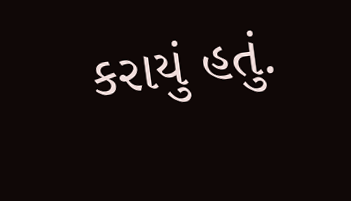કરાયું હતું.